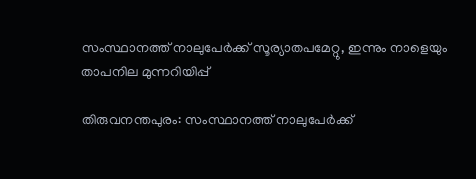സംസ്ഥാനത്ത് നാലുപേർക്ക് സൂര്യാതപമേറ്റു, ഇന്നും നാളെയും താപനില മുന്നറിയിപ്പ്

തിരുവനന്തപുരം: സംസ്ഥാനത്ത് നാലുപേർക്ക്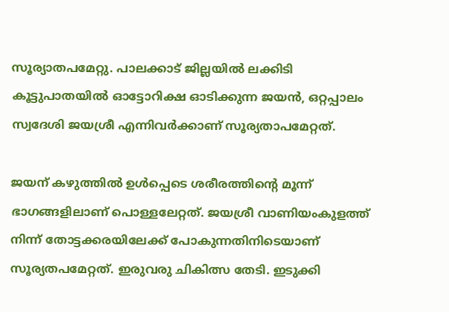സൂര്യാതപമേറ്റു. പാലക്കാട് ജില്ലയിൽ ലക്കിടി കൂട്ടുപാതയിൽ ഓട്ടോറിക്ഷ ഓടിക്കുന്ന ജയൻ, ഒറ്റപ്പാലം സ്വദേശി ജയശ്രീ എന്നിവർക്കാണ് സൂര്യതാപമേറ്റത്.

ജയന് കഴുത്തിൽ ഉൾപ്പെടെ ശരീരത്തിന്റെ മൂന്ന് ഭാഗങ്ങളിലാണ് പൊള്ളലേറ്റത്. ജയശ്രീ വാണിയംകുളത്ത് നിന്ന് തോട്ടക്കരയിലേക്ക് പോകുന്നതിനിടെയാണ് സൂര്യതപമേറ്റത്. ഇരുവരു ചികിത്സ തേടി. ഇടുക്കി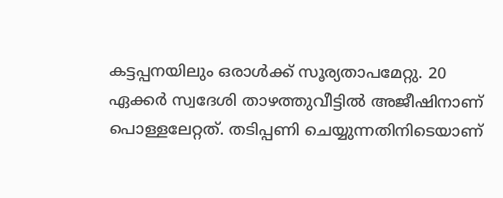കട്ടപ്പനയിലും ഒരാൾക്ക് സൂര്യതാപമേറ്റു. 20 ഏക്കർ സ്വദേശി താഴത്തുവീട്ടിൽ അജീഷിനാണ് പൊള്ളലേറ്റത്. തടിപ്പണി ചെയ്യുന്നതിനിടെയാണ്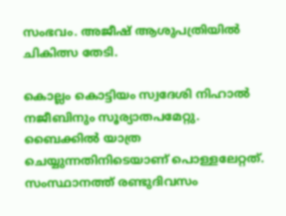സംഭവം. അജീഷ് ആശുപത്രിയിൽ ചികിത്സ തേടി.

കൊല്ലം കൊട്ടിയം സ്വദേശി നിഹാൽ നജീബിനും സൂര്യാതപമേറ്റു. ബൈക്കിൽ യാത്ര ചെയ്യുന്നതിനിടെയാണ് പൊള്ളലേറ്റത്. സംസ്ഥാനത്ത് രണ്ടുദിവസം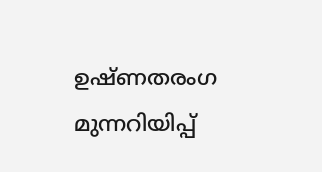ഉഷ്ണതരംഗ മുന്നറിയിപ്പ്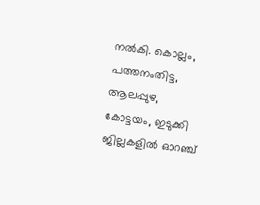നൽകി. കൊല്ലം, പത്തനംതിട്ട, ആലപ്പുഴ, കോട്ടയം, ഇടുക്കി ജില്ലകളില്‍ ഓറഞ്ച്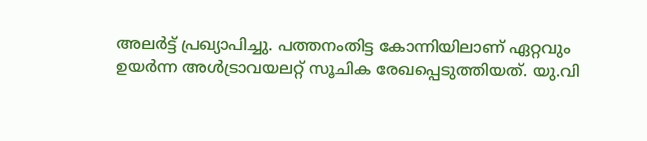അലര്‍ട്ട് പ്രഖ്യാപിച്ചു. പത്തനംതിട്ട കോന്നിയിലാണ് ഏറ്റവും ഉയര്‍ന്ന അള്‍ട്രാവയലറ്റ് സൂചിക രേഖപ്പെടുത്തിയത്. യു.വി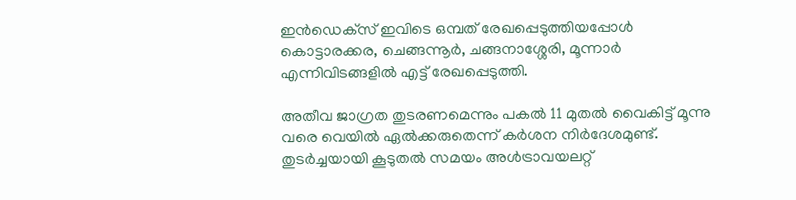ഇന്‍ഡെക്‌സ് ഇവിടെ ഒമ്പത് രേഖപ്പെടുത്തിയപ്പോള്‍ കൊട്ടാരക്കര, ചെങ്ങന്നൂര്‍, ചങ്ങനാശ്ശേരി, മൂന്നാര്‍ എന്നിവിടങ്ങളില്‍ എട്ട് രേഖപ്പെടുത്തി.

അതീവ ജാഗ്രത തുടരണമെന്നും പകല്‍ 11 മുതല്‍ വൈകിട്ട് മൂന്നു വരെ വെയില്‍ ഏല്‍ക്കരുതെന്ന് കര്‍ശന നിര്‍ദേശമുണ്ട്. തുടര്‍ച്ചയായി കൂടുതല്‍ സമയം അള്‍ട്രാവയലറ്റ്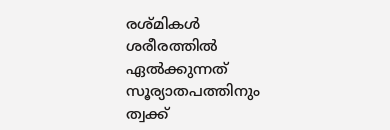രശ്മികള്‍ ശരീരത്തില്‍ ഏല്‍ക്കുന്നത് സൂര്യാതപത്തിനും ത്വക്ക്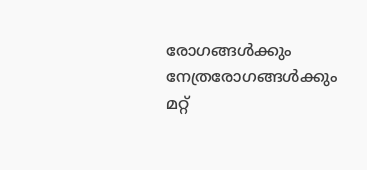രോഗങ്ങള്‍ക്കും നേത്രരോഗങ്ങള്‍ക്കും മറ്റ്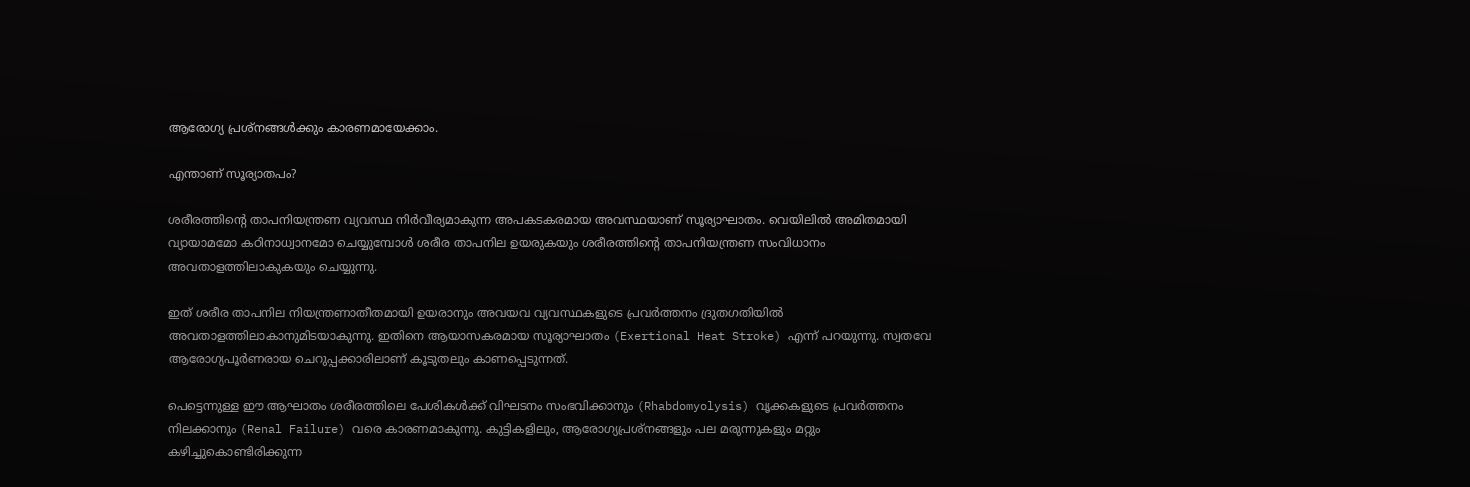ആരോഗ്യ പ്രശ്‌നങ്ങള്‍ക്കും കാരണമായേക്കാം.

എന്താണ് സൂര്യാതപം?

ശരീരത്തിന്‍റെ താപനിയന്ത്രണ വ്യവസ്ഥ നിർവീര്യമാകുന്ന അപകടകരമായ അവസ്ഥയാണ് സൂര്യാഘാതം. വെയിലിൽ അമിതമായി വ്യായാമമോ കഠിനാധ്വാനമോ ചെയ്യുമ്പോൾ ശരീര താപനില ഉയരുകയും ശരീരത്തിന്‍റെ താപനിയന്ത്രണ സംവിധാനം അവതാളത്തിലാകുകയും ചെയ്യുന്നു.

ഇത് ശരീര താപനില നിയന്ത്രണാതീതമായി ഉയരാനും അവയവ വ്യവസ്ഥകളുടെ പ്രവർത്തനം ദ്രുതഗതിയിൽ അവതാളത്തിലാകാനുമിടയാകുന്നു. ഇതിനെ ആയാസകരമായ സൂര്യാഘാതം (Exertional Heat Stroke) എന്ന് പറയുന്നു. സ്വതവേ ആരോഗ്യപൂർണരായ ചെറുപ്പക്കാരിലാണ് കൂടുതലും കാണപ്പെടുന്നത്.

പെട്ടെന്നുള്ള ഈ ആഘാതം ശരീരത്തിലെ പേശികൾക്ക് വിഘടനം സംഭവിക്കാനും (Rhabdomyolysis) വൃക്കകളുടെ പ്രവർത്തനം നിലക്കാനും (Renal Failure) വരെ കാരണമാകുന്നു. കുട്ടികളിലും, ആരോഗ്യപ്രശ്നങ്ങളും പല മരുന്നുകളും മറ്റും കഴിച്ചുകൊണ്ടിരിക്കുന്ന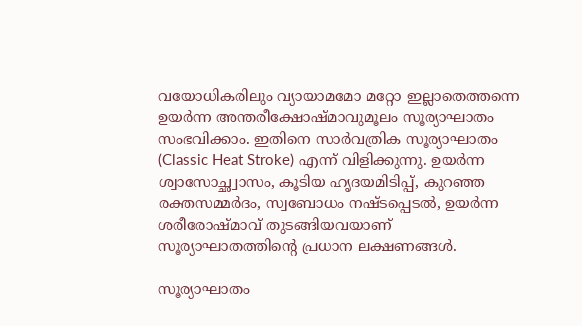വയോധികരിലും വ്യായാമമോ മറ്റോ ഇല്ലാതെത്തന്നെ ഉയർന്ന അന്തരീക്ഷോഷ്മാവുമൂലം സൂര്യാഘാതം സംഭവിക്കാം. ഇതിനെ സാർവത്രിക സൂര്യാഘാതം (Classic Heat Stroke) എന്ന് വിളിക്കുന്നു. ഉയർന്ന ശ്വാസോച്ഛ്വാസം, കൂടിയ ഹൃദയമിടിപ്പ്, കുറഞ്ഞ രക്തസമ്മർദം, സ്വബോധം നഷ്ടപ്പെടൽ, ഉയർന്ന ശരീരോഷ്മാവ് തുടങ്ങിയവയാണ് സൂര്യാഘാതത്തിന്‍റെ പ്രധാന ലക്ഷണങ്ങൾ.

സൂര്യാഘാതം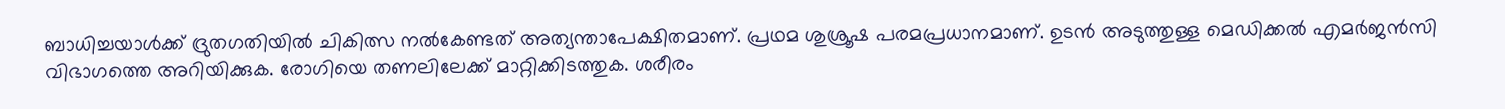ബാധിച്ചയാൾക്ക് ദ്രുതഗതിയിൽ ചികിത്സ നൽകേണ്ടത് അത്യന്താപേക്ഷിതമാണ്. പ്രഥമ ശുശ്രൂഷ പരമപ്രധാനമാണ്. ഉടൻ അടുത്തുള്ള മെഡിക്കൽ എമർജൻസി വിഭാഗത്തെ അറിയിക്കുക. രോഗിയെ തണലിലേക്ക് മാറ്റിക്കിടത്തുക. ശരീരം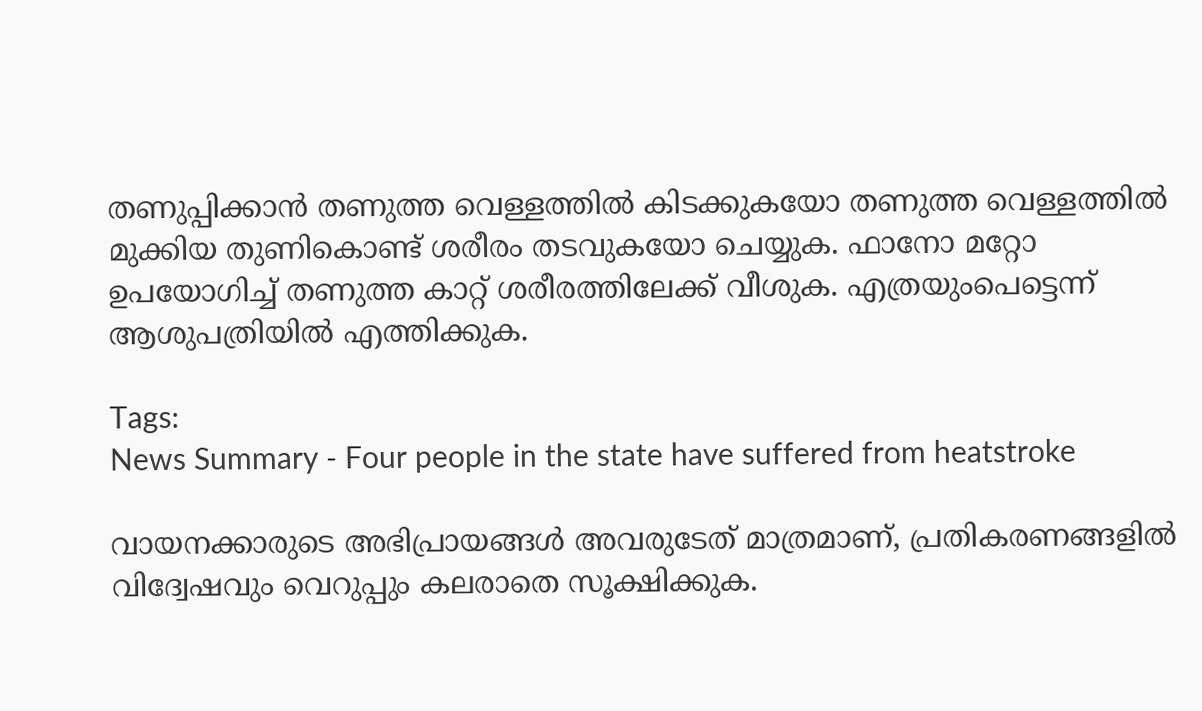തണുപ്പിക്കാൻ തണുത്ത വെള്ളത്തിൽ കിടക്കുകയോ തണുത്ത വെള്ളത്തിൽ മുക്കിയ തുണികൊണ്ട് ശരീരം തടവുകയോ ചെയ്യുക. ഫാനോ മറ്റോ ഉപയോഗിച്ച് തണുത്ത കാറ്റ് ശരീരത്തിലേക്ക് വീശുക. എത്രയുംപെട്ടെന്ന് ആശുപത്രിയിൽ എത്തിക്കുക.

Tags:
News Summary - Four people in the state have suffered from heatstroke

വായനക്കാരുടെ അഭിപ്രായങ്ങള്‍ അവരുടേത് മാത്രമാണ്, പ്രതികരണങ്ങളിൽ വിദ്വേഷവും വെറുപ്പും കലരാതെ സൂക്ഷിക്കുക.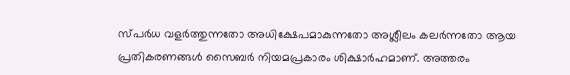സ്പർധ വളർത്തുന്നതോ അധിക്ഷേപമാകുന്നതോ അശ്ലീലം കലർന്നതോ ആയ പ്രതികരണങ്ങൾ സൈബർ നിയമപ്രകാരം ശിക്ഷാർഹമാണ്. അത്തരം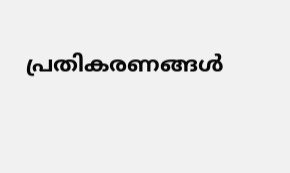പ്രതികരണങ്ങൾ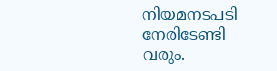നിയമനടപടി നേരിടേണ്ടി വരും.